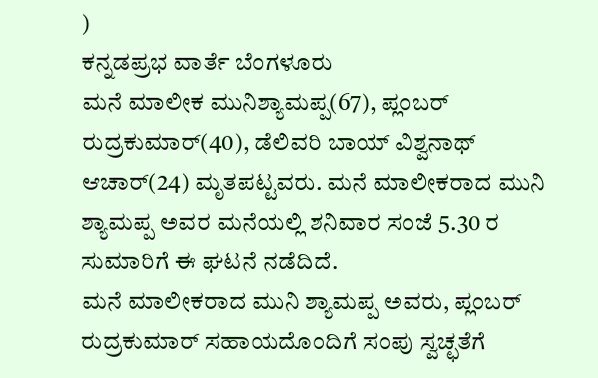)
ಕನ್ನಡಪ್ರಭ ವಾರ್ತೆ ಬೆಂಗಳೂರು
ಮನೆ ಮಾಲೀಕ ಮುನಿಶ್ಯಾಮಪ್ಪ(67), ಪ್ಲಂಬರ್ ರುದ್ರಕುಮಾರ್(40), ಡೆಲಿವರಿ ಬಾಯ್ ವಿಶ್ವನಾಥ್ ಆಚಾರ್(24) ಮೃತಪಟ್ಟವರು. ಮನೆ ಮಾಲೀಕರಾದ ಮುನಿ ಶ್ಯಾಮಪ್ಪ ಅವರ ಮನೆಯಲ್ಲಿ ಶನಿವಾರ ಸಂಜೆ 5.30 ರ ಸುಮಾರಿಗೆ ಈ ಘಟನೆ ನಡೆದಿದೆ.
ಮನೆ ಮಾಲೀಕರಾದ ಮುನಿ ಶ್ಯಾಮಪ್ಪ ಅವರು, ಪ್ಲಂಬರ್ ರುದ್ರಕುಮಾರ್ ಸಹಾಯದೊಂದಿಗೆ ಸಂಪು ಸ್ವಚ್ಛತೆಗೆ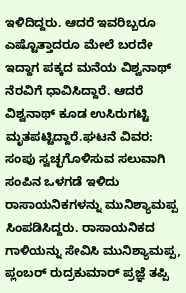ಇಳಿದಿದ್ದರು. ಆದರೆ ಇವರಿಬ್ಬರೂ ಎಷ್ಟೊತ್ತಾದರೂ ಮೇಲೆ ಬರದೇ ಇದ್ದಾಗ ಪಕ್ಕದ ಮನೆಯ ವಿಶ್ವನಾಥ್ ನೆರವಿಗೆ ಧಾವಿಸಿದ್ದಾರೆ. ಆದರೆ ವಿಶ್ವನಾಥ್ ಕೂಡ ಉಸಿರುಗಟ್ಟಿ ಮೃತಪಟ್ಟಿದ್ದಾರೆ.ಘಟನೆ ವಿವರ: ಸಂಪು ಸ್ವಚ್ಛಗೊಳಿಸುವ ಸಲುವಾಗಿ ಸಂಪಿನ ಒಳಗಡೆ ಇಳಿದು ರಾಸಾಯನಿಕಗಳನ್ನು ಮುನಿಶ್ಯಾಮಪ್ಪ ಸಿಂಪಡಿಸಿದ್ದರು. ರಾಸಾಯನಿಕದ ಗಾಳಿಯನ್ನು ಸೇವಿಸಿ ಮುನಿಶ್ಯಾಮಪ್ಪ, ಪ್ಲಂಬರ್ ರುದ್ರಕುಮಾರ್ ಪ್ರಜ್ಞೆ ತಪ್ಪಿ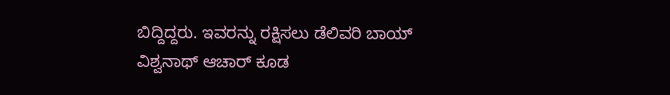ಬಿದ್ದಿದ್ದರು. ಇವರನ್ನು ರಕ್ಷಿಸಲು ಡೆಲಿವರಿ ಬಾಯ್ ವಿಶ್ವನಾಥ್ ಆಚಾರ್ ಕೂಡ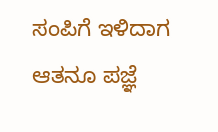ಸಂಪಿಗೆ ಇಳಿದಾಗ ಆತನೂ ಪಜ್ಞೆ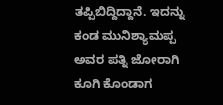ತಪ್ಪಿಬಿದ್ದಿದ್ದಾನೆ. ಇದನ್ನು ಕಂಡ ಮುನಿಶ್ಯಾಮಪ್ಪ ಅವರ ಪತ್ನಿ ಜೋರಾಗಿ ಕೂಗಿ ಕೊಂಡಾಗ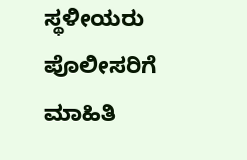ಸ್ಥಳೀಯರು ಪೊಲೀಸರಿಗೆ ಮಾಹಿತಿ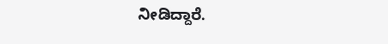ನೀಡಿದ್ದಾರೆ.